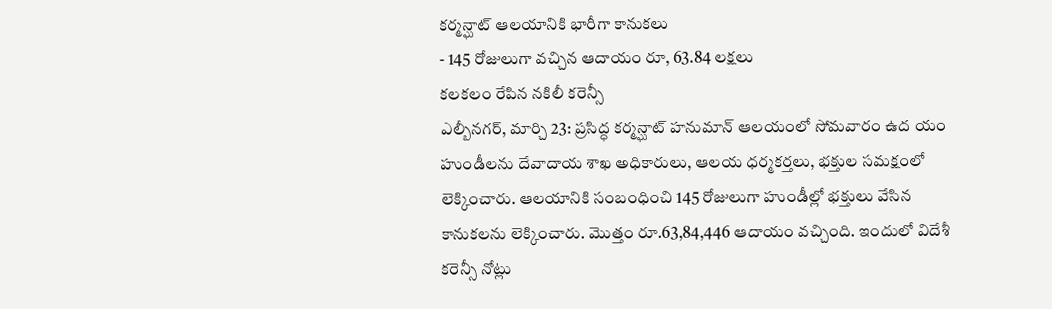కర్మన్ఘాట్ ఆలయానికి భారీగా కానుకలు
- 145 రోజులుగా వచ్చిన ఆదాయం రూ, 63.84 లక్షలు
కలకలం రేపిన నకిలీ కరెన్సీ
ఎల్బీనగర్, మార్చి 23: ప్రసిద్ధ కర్మన్ఘాట్ హనుమాన్ ఆలయంలో సోమవారం ఉద యం హుండీలను దేవాదాయ శాఖ అధికారులు, ఆలయ ధర్మకర్తలు, భక్తుల సమక్షంలో లెక్కించారు. ఆలయానికి సంబంధించి 145 రోజులుగా హుండీల్లో భక్తులు వేసిన కానుకలను లెక్కించారు. మొత్తం రూ.63,84,446 ఆదాయం వచ్చింది. ఇందులో విదేశీ కరెన్సీ నోట్లు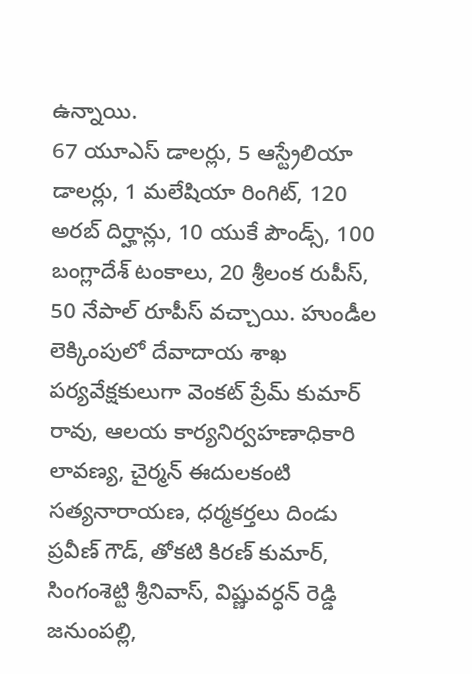ఉన్నాయి.
67 యూఎస్ డాలర్లు, 5 ఆస్ట్రేలియా డాలర్లు, 1 మలేషియా రింగిట్, 120 అరబ్ దిర్హాన్లు, 10 యుకే పౌండ్స్, 100 బంగ్లాదేశ్ టంకాలు, 20 శ్రీలంక రుపీస్, 50 నేపాల్ రూపీస్ వచ్చాయి. హుండీల లెక్కింపులో దేవాదాయ శాఖ పర్యవేక్షకులుగా వెంకట్ ప్రేమ్ కుమార్ రావు, ఆలయ కార్యనిర్వహణాధికారి లావణ్య, చైర్మన్ ఈదులకంటి సత్యనారాయణ, ధర్మకర్తలు దిండు ప్రవీణ్ గౌడ్, తోకటి కిరణ్ కుమార్, సింగంశెట్టి శ్రీనివాస్, విష్ణువర్ధన్ రెడ్డి జనుంపల్లి,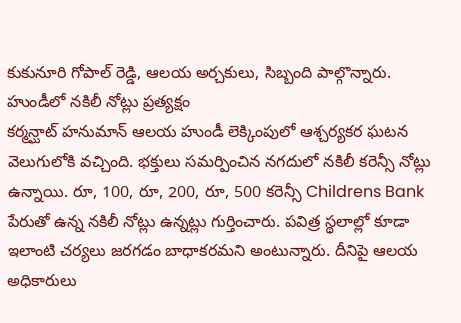కుకునూరి గోపాల్ రెడ్డి, ఆలయ అర్చకులు, సిబ్బంది పాల్గొన్నారు.
హుండీలో నకిలీ నోట్లు ప్రత్యక్షం
కర్మన్ఘాట్ హనుమాన్ ఆలయ హుండీ లెక్కింపులో ఆశ్చర్యకర ఘటన వెలుగులోకి వచ్చింది. భక్తులు సమర్పించిన నగదులో నకిలీ కరెన్సీ నోట్లు ఉన్నాయి. రూ, 100, రూ, 200, రూ, 500 కరెన్సీ Childrens Bank పేరుతో ఉన్న నకిలీ నోట్లు ఉన్నట్లు గుర్తించారు. పవిత్ర స్థలాల్లో కూడా ఇలాంటి చర్యలు జరగడం బాధాకరమని అంటున్నారు. దీనిపై ఆలయ అధికారులు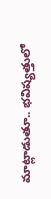మాట్లాడుతూ.. భవిష్యత్తులో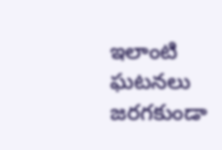ఇలాంటి ఘటనలు జరగకుండా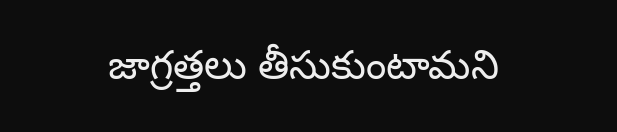జాగ్రత్తలు తీసుకుంటామని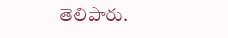తెలిపారు.